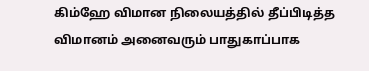கிம்ஹே விமான நிலையத்தில் தீப்பிடித்த விமானம் அனைவரும் பாதுகாப்பாக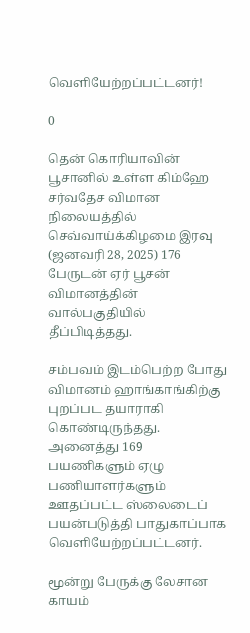வெளியேற்றப்பட்டனர்!

0

தென் கொரியாவின் பூசானில் உள்ள கிம்ஹே சர்வதேச விமான நிலையத்தில் செவ்வாய்க்கிழமை இரவு (ஜனவரி 28, 2025) 176 பேருடன் ஏர் பூசன் விமானத்தின் வால்பகுதியில் தீப்பிடித்தது.

சம்பவம் இடம்பெற்ற போது விமானம் ஹாங்காங்கிற்கு புறப்பட தயாராகி கொண்டிருந்தது. அனைத்து 169 பயணிகளும் ஏழு பணியாளர்களும் ஊதப்பட்ட ஸ்லைடைப் பயன்படுத்தி பாதுகாப்பாக வெளியேற்றப்பட்டனர்.

மூன்று பேருக்கு லேசான காயம்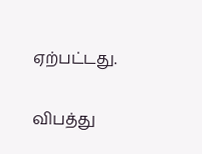ஏற்பட்டது.

விபத்து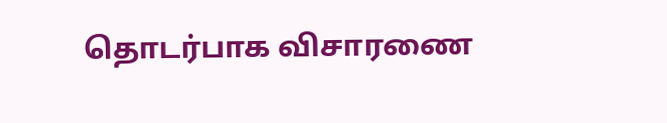தொடர்பாக விசாரணை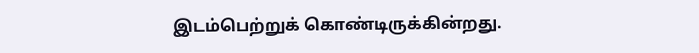இடம்பெற்றுக் கொண்டிருக்கின்றது.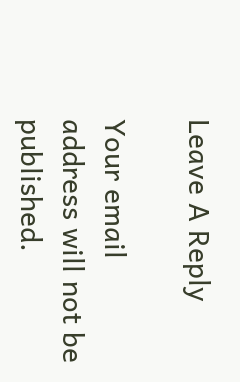Leave A Reply

Your email address will not be published.